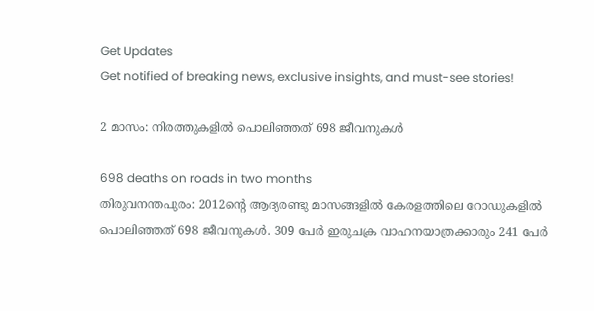Get Updates
Get notified of breaking news, exclusive insights, and must-see stories!

2 മാസം: നിരത്തുകളില്‍ പൊലിഞ്ഞത് 698 ജീവനുകള്‍

698 deaths on roads in two months
തിരുവനന്തപുരം: 2012ന്റെ ആദ്യരണ്ടു മാസങ്ങളില്‍ കേരളത്തിലെ റോഡുകളില്‍ പൊലിഞ്ഞത് 698 ജീവനുകള്‍. 309 പേര്‍ ഇരുചക്ര വാഹനയാത്രക്കാരും 241 പേര്‍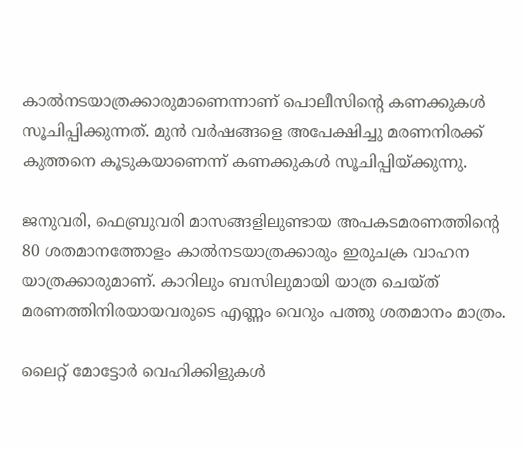കാല്‍നടയാത്രക്കാരുമാണെന്നാണ് പൊലീസിന്റെ കണക്കുകള്‍ സൂചിപ്പിക്കുന്നത്. മുന്‍ വര്‍ഷങ്ങളെ അപേക്ഷിച്ചു മരണനിരക്ക് കുത്തനെ കൂടുകയാണെന്ന് കണക്കുകള്‍ സൂചിപ്പിയ്ക്കുന്നു.

ജനുവരി, ഫെബ്രുവരി മാസങ്ങളിലുണ്ടായ അപകടമരണത്തിന്റെ 80 ശതമാനത്തോളം കാല്‍നടയാത്രക്കാരും ഇരുചക്ര വാഹന യാത്രക്കാരുമാണ്. കാറിലും ബസിലുമായി യാത്ര ചെയ്ത് മരണത്തിനിരയായവരുടെ എണ്ണം വെറും പത്തു ശതമാനം മാത്രം.

ലൈറ്റ് മോട്ടോര്‍ വെഹിക്കിളുകള്‍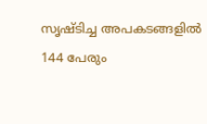സൃഷ്ടിച്ച അപകടങ്ങളില്‍ 144 പേരും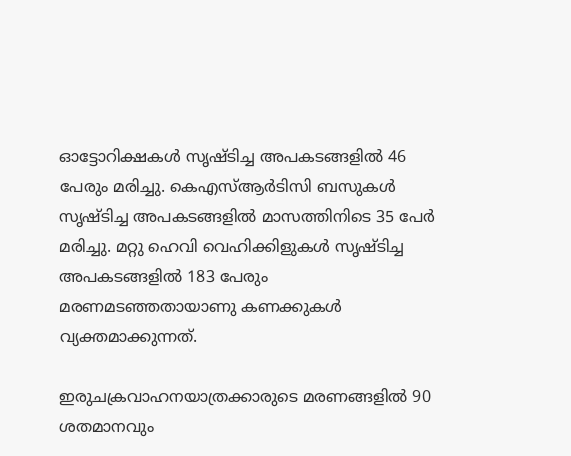ഓട്ടോറിക്ഷകള്‍ സൃഷ്ടിച്ച അപകടങ്ങളില്‍ 46 പേരും മരിച്ചു. കെഎസ്ആര്‍ടിസി ബസുകള്‍ സൃഷ്ടിച്ച അപകടങ്ങളില്‍ മാസത്തിനിടെ 35 പേര്‍ മരിച്ചു. മറ്റു ഹെവി വെഹിക്കിളുകള്‍ സൃഷ്ടിച്ച അപകടങ്ങളില്‍ 183 പേരും മരണമടഞ്ഞതായാണു കണക്കുകള്‍ വ്യക്തമാക്കുന്നത്.

ഇരുചക്രവാഹനയാത്രക്കാരുടെ മരണങ്ങളില്‍ 90 ശതമാനവും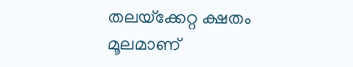തലയ്‌ക്കേറ്റ ക്ഷതം മൂലമാണ്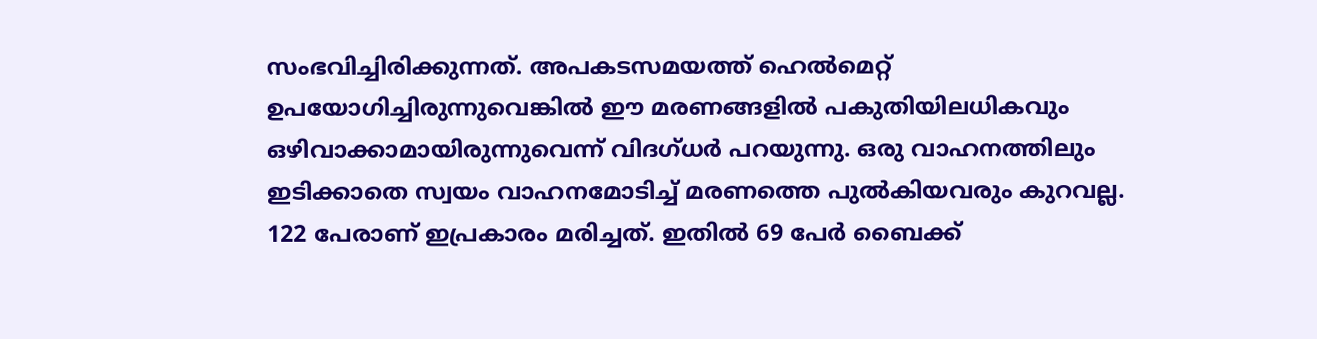സംഭവിച്ചിരിക്കുന്നത്. അപകടസമയത്ത് ഹെല്‍മെറ്റ് ഉപയോഗിച്ചിരുന്നുവെങ്കില്‍ ഈ മരണങ്ങളില്‍ പകുതിയിലധികവും ഒഴിവാക്കാമായിരുന്നുവെന്ന് വിദഗ്ധര്‍ പറയുന്നു. ഒരു വാഹനത്തിലും ഇടിക്കാതെ സ്വയം വാഹനമോടിച്ച് മരണത്തെ പുല്‍കിയവരും കുറവല്ല. 122 പേരാണ് ഇപ്രകാരം മരിച്ചത്. ഇതില്‍ 69 പേര്‍ ബൈക്ക്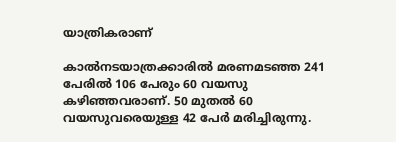യാത്രികരാണ്

കാല്‍നടയാത്രക്കാരില്‍ മരണമടഞ്ഞ 241 പേരില്‍ 106 പേരും 60 വയസു കഴിഞ്ഞവരാണ്. 50 മുതല്‍ 60 വയസുവരെയുള്ള 42 പേര്‍ മരിച്ചിരുന്നു.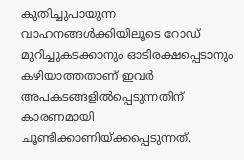കുതിച്ചുപായുന്ന വാഹനങ്ങള്‍ക്കിയിലൂടെ റോഡ് മുറിച്ചുകടക്കാനും ഓടിരക്ഷപ്പെടാനും കഴിയാത്തതാണ് ഇവര്‍ അപകടങ്ങളില്‍പ്പെടുന്നതിന് കാരണമായി ചൂണ്ടിക്കാണിയ്ക്കപ്പെടുന്നത്.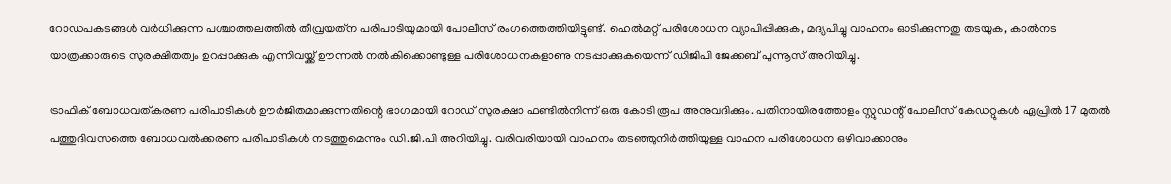റോഡപകടങ്ങള്‍ വര്‍ധിക്കുന്ന പശ്ചാത്തലത്തില്‍ തീവ്രയത്‌ന പരിപാടിയുമായി പോലീസ് രംഗത്തെത്തിയിട്ടുണ്ട്. ഹെല്‍മറ്റ് പരിശോധന വ്യാപിപ്പിക്കുക, മദ്യപിച്ചു വാഹനം ഓടിക്കുന്നതു തടയുക, കാല്‍നട യാത്രക്കാരുടെ സുരക്ഷിതത്വം ഉറപ്പാക്കുക എന്നിവയ്ക്ക് ഊന്നല്‍ നല്‍കിക്കൊണ്ടുള്ള പരിശോധനകളാണു നടപ്പാക്കുകയെന്ന് ഡിജിപി ജേക്കബ് പുന്നൂസ് അറിയിച്ചു.

ട്രാഫിക് ബോധവത്കരണ പരിപാടികള്‍ ഊര്‍ജിതമാക്കുന്നതിന്റെ ഭാഗമായി റോഡ് സുരക്ഷാ ഫണ്ടില്‍നിന്ന് ഒരു കോടി രൂപ അനുവദിക്കും. പതിനായിരത്തോളം സ്റ്റുഡന്റ് പോലീസ് കേഡറ്റുകള്‍ ഏപ്രില്‍ 17 മുതല്‍ പത്തുദിവസത്തെ ബോധവല്‍ക്കരണ പരിപാടികള്‍ നടത്തുമെന്നും ഡി.ജി.പി അറിയിച്ചു. വരിവരിയായി വാഹനം തടഞ്ഞുനിര്‍ത്തിയുള്ള വാഹന പരിശോധന ഒഴിവാക്കാനും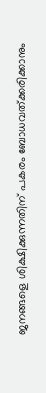ജനങ്ങളെ ശിക്ഷിക്കുന്നതിന് പകരം ബോധവത്ക്കരിക്കാനും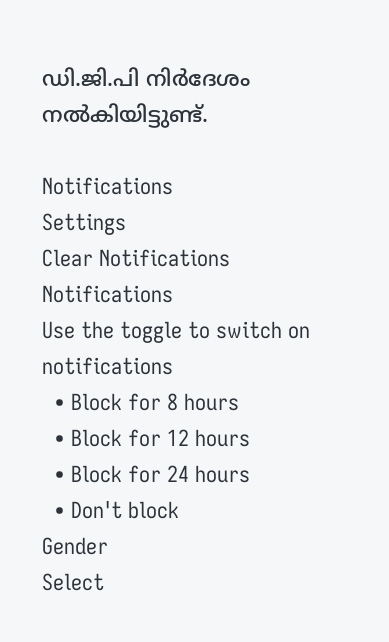ഡി.ജി.പി നിര്‍ദേശം നല്‍കിയിട്ടുണ്ട്.

Notifications
Settings
Clear Notifications
Notifications
Use the toggle to switch on notifications
  • Block for 8 hours
  • Block for 12 hours
  • Block for 24 hours
  • Don't block
Gender
Select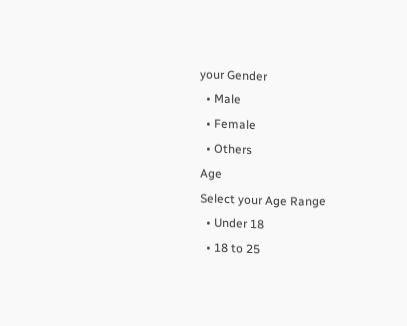your Gender
  • Male
  • Female
  • Others
Age
Select your Age Range
  • Under 18
  • 18 to 25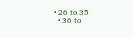• 26 to 35
  • 36 to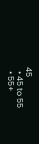45
  • 45 to 55
  • 55+